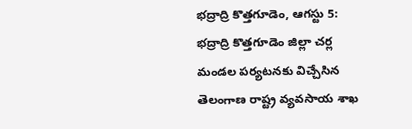భద్రాద్రి కొత్తగూడెం, ఆగస్టు 5: భద్రాద్రి కొత్తగూడెం జిల్లా చర్ల మండల పర్యటనకు విచ్చేసిన తెలంగాణ రాష్ట్ర వ్యవసాయ శాఖ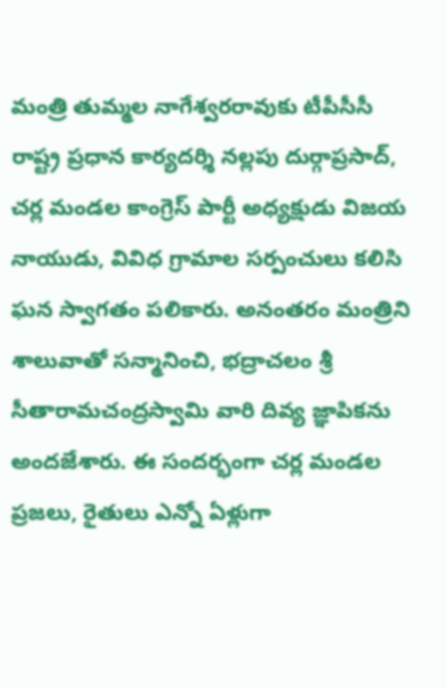మంత్రి తుమ్మల నాగేశ్వరరావుకు టీపీసీసీ రాష్ట్ర ప్రధాన కార్యదర్శి నల్లపు దుర్గాప్రసాద్, చర్ల మండల కాంగ్రెస్ పార్టీ అధ్యక్షుడు విజయ నాయుడు, వివిధ గ్రామాల సర్పంచులు కలిసి ఘన స్వాగతం పలికారు. అనంతరం మంత్రిని శాలువాతో సన్మానించి, భద్రాచలం శ్రీ సీతారామచంద్రస్వామి వారి దివ్య జ్ఞాపికను అందజేశారు. ఈ సందర్భంగా చర్ల మండల ప్రజలు, రైతులు ఎన్నో ఏళ్లుగా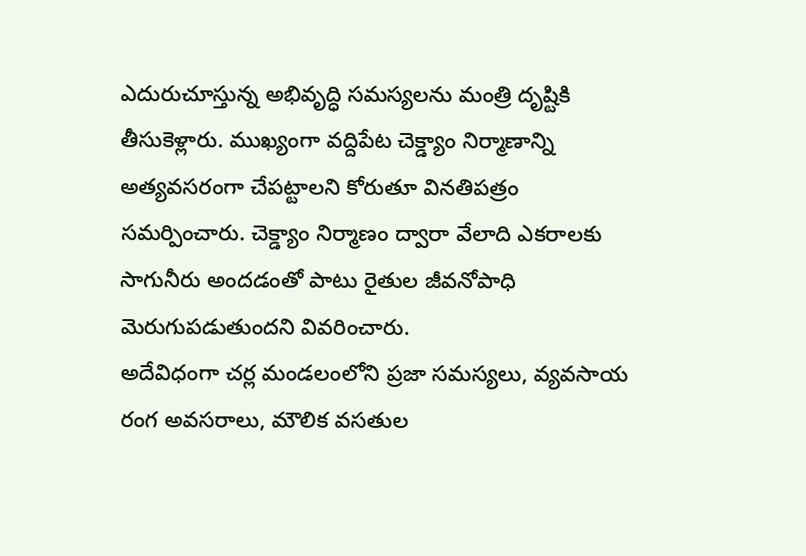ఎదురుచూస్తున్న అభివృద్ధి సమస్యలను మంత్రి దృష్టికి తీసుకెళ్లారు. ముఖ్యంగా వద్దిపేట చెక్డ్యాం నిర్మాణాన్ని అత్యవసరంగా చేపట్టాలని కోరుతూ వినతిపత్రం సమర్పించారు. చెక్డ్యాం నిర్మాణం ద్వారా వేలాది ఎకరాలకు సాగునీరు అందడంతో పాటు రైతుల జీవనోపాధి మెరుగుపడుతుందని వివరించారు.
అదేవిధంగా చర్ల మండలంలోని ప్రజా సమస్యలు, వ్యవసాయ రంగ అవసరాలు, మౌలిక వసతుల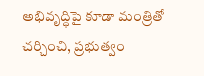అభివృద్ధిపై కూడా మంత్రితో చర్చించి, ప్రభుత్వం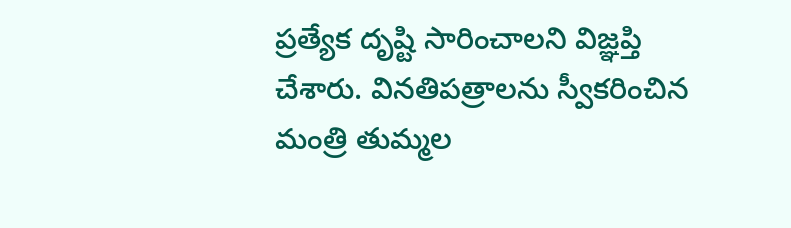ప్రత్యేక దృష్టి సారించాలని విజ్ఞప్తి చేశారు. వినతిపత్రాలను స్వీకరించిన మంత్రి తుమ్మల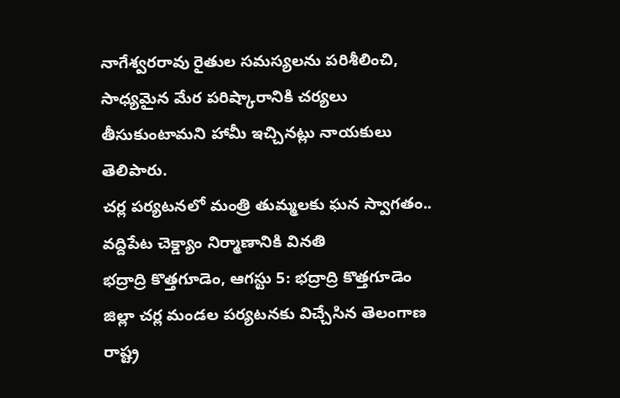నాగేశ్వరరావు రైతుల సమస్యలను పరిశీలించి, సాధ్యమైన మేర పరిష్కారానికి చర్యలు తీసుకుంటామని హామీ ఇచ్చినట్లు నాయకులు తెలిపారు.
చర్ల పర్యటనలో మంత్రి తుమ్మలకు ఘన స్వాగతం.. వద్దిపేట చెక్డ్యాం నిర్మాణానికి వినతి
భద్రాద్రి కొత్తగూడెం, ఆగస్టు 5: భద్రాద్రి కొత్తగూడెం జిల్లా చర్ల మండల పర్యటనకు విచ్చేసిన తెలంగాణ రాష్ట్ర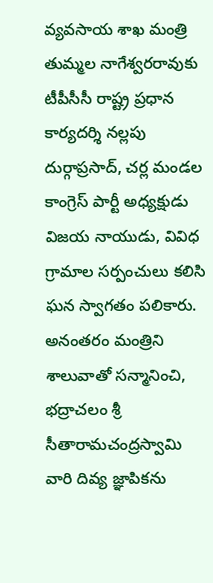వ్యవసాయ శాఖ మంత్రి తుమ్మల నాగేశ్వరరావుకు టీపీసీసీ రాష్ట్ర ప్రధాన కార్యదర్శి నల్లపు దుర్గాప్రసాద్, చర్ల మండల కాంగ్రెస్ పార్టీ అధ్యక్షుడు విజయ నాయుడు, వివిధ గ్రామాల సర్పంచులు కలిసి ఘన స్వాగతం పలికారు. అనంతరం మంత్రిని శాలువాతో సన్మానించి, భద్రాచలం శ్రీ సీతారామచంద్రస్వామి వారి దివ్య జ్ఞాపికను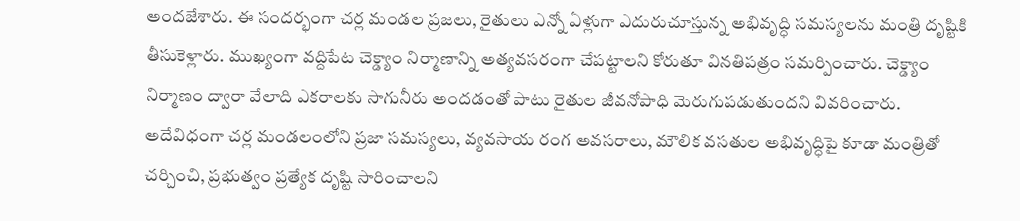అందజేశారు. ఈ సందర్భంగా చర్ల మండల ప్రజలు, రైతులు ఎన్నో ఏళ్లుగా ఎదురుచూస్తున్న అభివృద్ధి సమస్యలను మంత్రి దృష్టికి తీసుకెళ్లారు. ముఖ్యంగా వద్దిపేట చెక్డ్యాం నిర్మాణాన్ని అత్యవసరంగా చేపట్టాలని కోరుతూ వినతిపత్రం సమర్పించారు. చెక్డ్యాం నిర్మాణం ద్వారా వేలాది ఎకరాలకు సాగునీరు అందడంతో పాటు రైతుల జీవనోపాధి మెరుగుపడుతుందని వివరించారు. అదేవిధంగా చర్ల మండలంలోని ప్రజా సమస్యలు, వ్యవసాయ రంగ అవసరాలు, మౌలిక వసతుల అభివృద్ధిపై కూడా మంత్రితో చర్చించి, ప్రభుత్వం ప్రత్యేక దృష్టి సారించాలని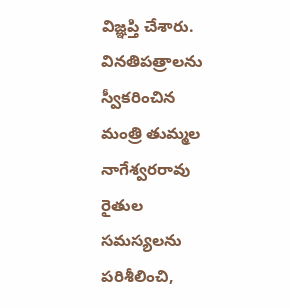విజ్ఞప్తి చేశారు. వినతిపత్రాలను స్వీకరించిన మంత్రి తుమ్మల నాగేశ్వరరావు రైతుల సమస్యలను పరిశీలించి,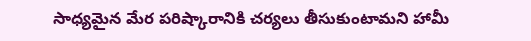సాధ్యమైన మేర పరిష్కారానికి చర్యలు తీసుకుంటామని హామీ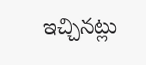ఇచ్చినట్లు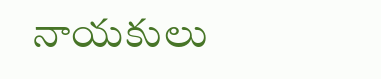నాయకులు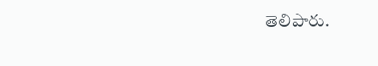తెలిపారు.